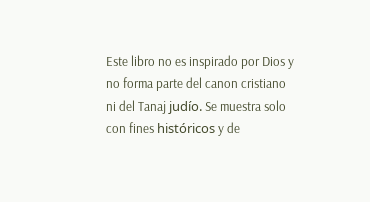Este libro no es inspirado por Dios y no forma parte del canon cristiano ni del Tanaj judío. Se muestra solo con fines históricos y de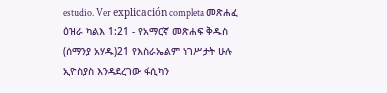estudio. Ver explicación completa መጽሐፈ ዕዝራ ካልእ 1:21 - የአማርኛ መጽሐፍ ቅዱስ (ሰማንያ አሃዱ)21 የእስራኤልም ነገሥታት ሁሉ ኢዮስያስ እንዳደረገው ፋሲካን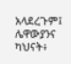አላደረጉም፤ ሌዋውያንና ካህናት፥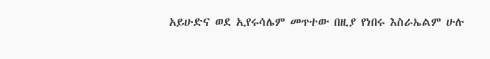አይሁድና ወደ ኢየሩሳሌም መጥተው በዚያ የነበሩ እስራኤልም ሁሉ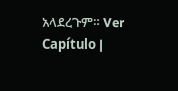አላደረጉም። Ver Capítulo |